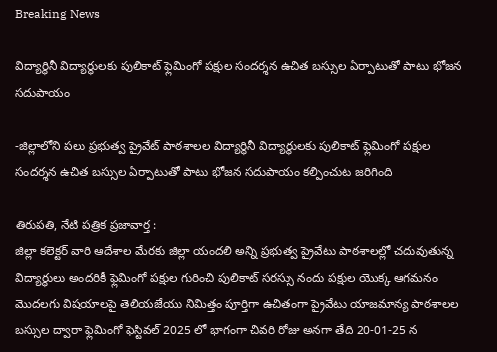Breaking News

విద్యార్థినీ విద్యార్థులకు పులికాట్ ఫ్లెమింగో పక్షుల సందర్శన ఉచిత బస్సుల ఏర్పాటుతో పాటు భోజన సదుపాయం

-జిల్లాలోని పలు ప్రభుత్వ ప్రైవేట్ పాఠశాలల విద్యార్థినీ విద్యార్థులకు పులికాట్ ఫ్లెమింగో పక్షుల సందర్శన ఉచిత బస్సుల ఏర్పాటుతో పాటు భోజన సదుపాయం కల్పించుట జరిగింది

తిరుపతి, నేటి పత్రిక ప్రజావార్త :
జిల్లా కలెక్టర్ వారి ఆదేశాల మేరకు జిల్లా యందలి అన్ని ప్రభుత్వ ప్రైవేటు పాఠశాలల్లో చదువుతున్న విద్యార్థులు అందరికీ ఫ్లెమింగో పక్షుల గురించి పులికాట్ సరస్సు నందు పక్షుల యొక్క ఆగమనం మొదలగు విషయాలపై తెలియజేయు నిమిత్తం పూర్తిగా ఉచితంగా ప్రైవేటు యాజమాన్య పాఠశాలల బస్సుల ద్వారా ఫ్లెమింగో ఫెస్టివల్ 2025 లో భాగంగా చివరి రోజు అనగా తేది 20-01-25 న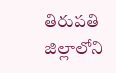తిరుపతి జిల్లాలోని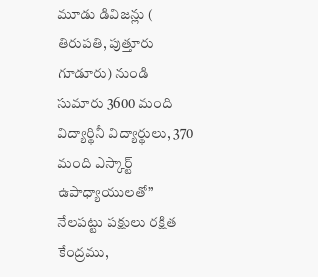మూడు డివిజన్లు ( తిరుపతి, పుత్తూరు గూడూరు) నుండి సుమారు 3600 మంది విద్యార్థినీ విద్యార్థులు, 370 మంది ఎస్కార్ట్ ఉపాధ్యాయులతో” నేలపట్టు పక్షులు రక్షిత కేంద్రము,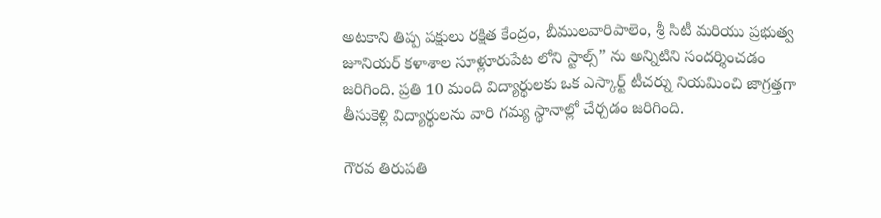అటకాని తిప్ప పక్షులు రక్షిత కేంద్రం, బీములవారిపాలెం, శ్రీ సిటీ మరియు ప్రభుత్వ జూనియర్ కళాశాల సూళ్లూరుపేట లోని స్టాల్స్” ను అన్నిటిని సందర్శించడం జరిగింది. ప్రతి 10 మంది విద్యార్థులకు ఒక ఎస్కార్ట్ టీచర్ను నియమించి జాగ్రత్తగా తీసుకెళ్లి విద్యార్థులను వారి గమ్య స్థానాల్లో చేర్చడం జరిగింది.

గౌరవ తిరుపతి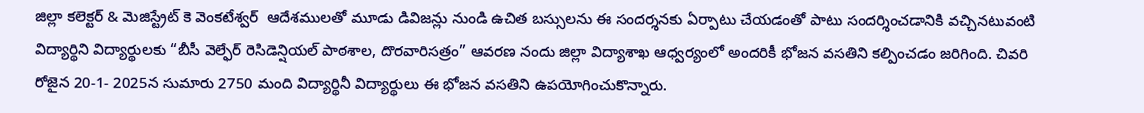జిల్లా కలెక్టర్ & మెజిస్ట్రేట్ కె వెంకటేశ్వర్  ఆదేశములతో మూడు డివిజన్లు నుండి ఉచిత బస్సులను ఈ సందర్శనకు ఏర్పాటు చేయడంతో పాటు సందర్శించడానికి వచ్చినటువంటి విద్యార్థిని విద్యార్థులకు “బీసీ వెల్ఫేర్ రెసిడెన్షియల్ పాఠశాల, దొరవారిసత్రం” ఆవరణ నందు జిల్లా విద్యాశాఖ ఆధ్వర్యంలో అందరికీ భోజన వసతిని కల్పించడం జరిగింది. చివరి రోజైన 20-1- 2025న సుమారు 2750 మంది విద్యార్థినీ విద్యార్థులు ఈ భోజన వసతిని ఉపయోగించుకొన్నారు.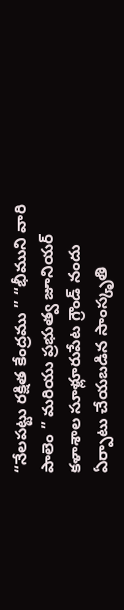“నేలపట్టు రక్షిత కేంద్రము ” “భీముని వారి పాలెం ” మరియు ప్రభుత్వ జూనియర్ కళాశాల సూళ్లూరుపేట గ్రౌండ్ నందు ఏర్పాటు చేయబడిన సాంస్కృతి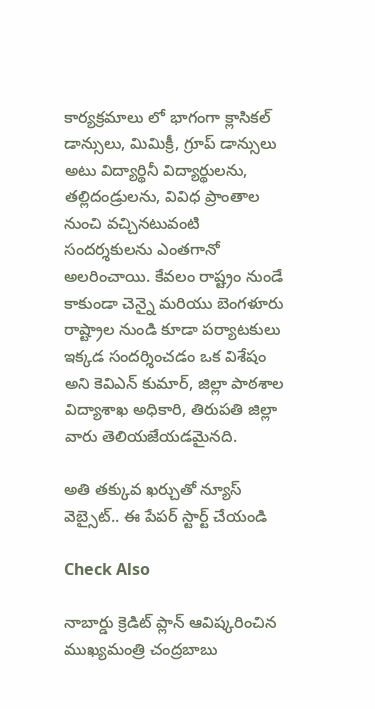కార్యక్రమాలు లో భాగంగా క్లాసికల్ డాన్సులు, మిమిక్రీ, గ్రూప్ డాన్సులు అటు విద్యార్థినీ విద్యార్థులను, తల్లిదండ్రులను, వివిధ ప్రాంతాల నుంచి వచ్చినటువంటి సందర్శకులను ఎంతగానో అలరించాయి. కేవలం రాష్ట్రం నుండే కాకుండా చెన్నై మరియు బెంగళూరు రాష్ట్రాల నుండి కూడా పర్యాటకులు ఇక్కడ సందర్శించడం ఒక విశేషం అని కెవిఎన్ కుమార్, జిల్లా పాఠశాల విద్యాశాఖ అధికారి, తిరుపతి జిల్లా వారు తెలియజేయడమైనది.

అతి తక్కువ ఖర్చుతో న్యూస్ వెబ్సైట్.. ఈ పేపర్ స్టార్ట్ చేయండి

Check Also

నాబార్డు క్రెడిట్ ప్లాన్ ఆవిష్కరించిన ముఖ్యమంత్రి చంద్రబాబు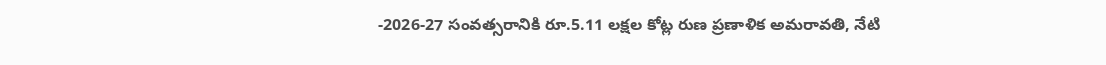-2026-27 సంవత్సరానికి రూ.5.11 లక్షల కోట్ల రుణ ప్రణాళిక అమరావతి, నేటి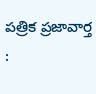పత్రిక ప్రజావార్త :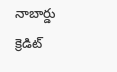నాబార్డు క్రెడిట్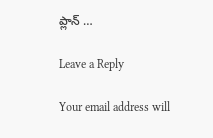ప్లాన్ …

Leave a Reply

Your email address will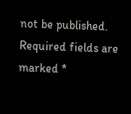not be published. Required fields are marked *